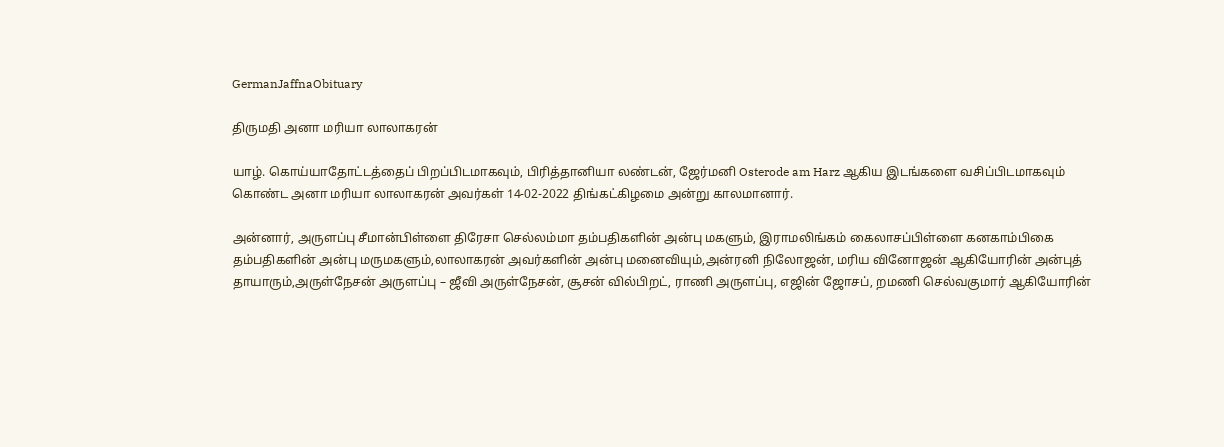GermanJaffnaObituary

திருமதி அனா மரியா லாலாகரன்

யாழ். கொய்யாதோட்டத்தைப் பிறப்பிடமாகவும், பிரித்தானியா லண்டன், ஜேர்மனி Osterode am Harz ஆகிய இடங்களை வசிப்பிடமாகவும் கொண்ட அனா மரியா லாலாகரன் அவர்கள் 14-02-2022 திங்கட்கிழமை அன்று காலமானார்.

அன்னார், அருளப்பு சீமான்பிள்ளை திரேசா செல்லம்மா தம்பதிகளின் அன்பு மகளும், இராமலிங்கம் கைலாசப்பிள்ளை கனகாம்பிகை தம்பதிகளின் அன்பு மருமகளும்,லாலாகரன் அவர்களின் அன்பு மனைவியும்,அன்ரனி நிலோஜன், மரிய வினோஜன் ஆகியோரின் அன்புத் தாயாரும்,அருள்நேசன் அருளப்பு – ஜீவி அருள்நேசன், சூசன் வில்பிறட், ராணி அருளப்பு, எஜின் ஜோசப், றமணி செல்வகுமார் ஆகியோரின்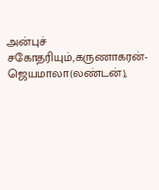அன்புச் சகோதரியும்,கருணாகரன்- ஜெயமாலா(லண்டன்),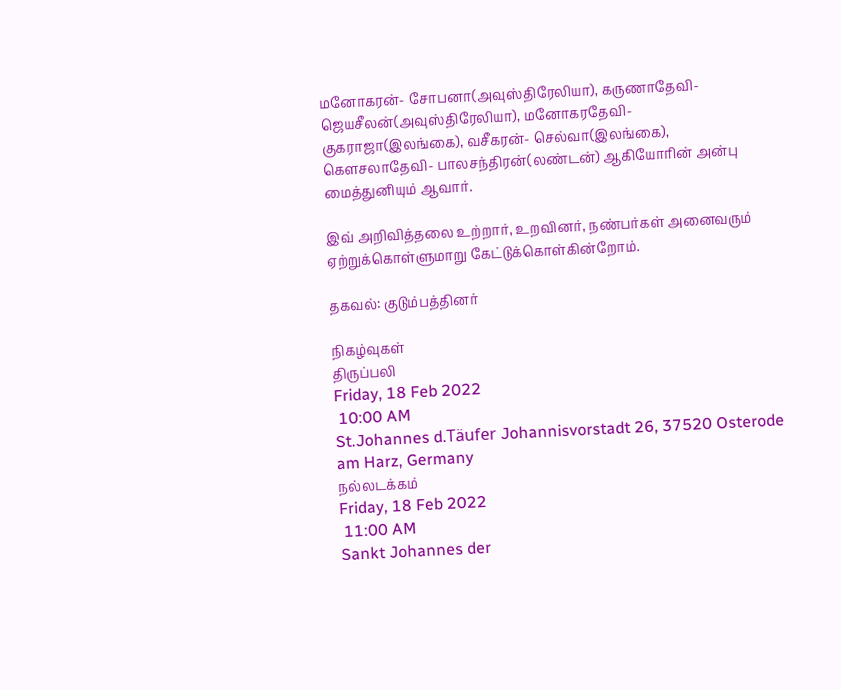மனோகரன்- சோபனா(அவுஸ்திரேலியா), கருணாதேவி- ஜெயசீலன்(அவுஸ்திரேலியா), மனோகரதேவி- குகராஜா(இலங்கை), வசீகரன்- செல்வா(இலங்கை), கௌசலாதேவி- பாலசந்திரன்(லண்டன்) ஆகியோரின் அன்பு மைத்துனியும் ஆவார்.

இவ் அறிவித்தலை உற்றார், உறவினர், நண்பர்கள் அனைவரும் ஏற்றுக்கொள்ளுமாறு கேட்டுக்கொள்கின்றோம்.

தகவல்: குடும்பத்தினர்

நிகழ்வுகள்
திருப்பலி
Friday, 18 Feb 2022
 10:00 AM
St.Johannes d.Täufer Johannisvorstadt 26, 37520 Osterode am Harz, Germany
நல்லடக்கம்
Friday, 18 Feb 2022
 11:00 AM
Sankt Johannes der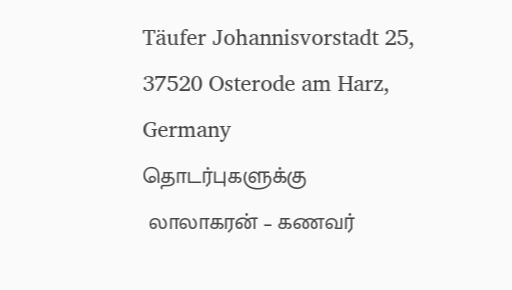Täufer Johannisvorstadt 25, 37520 Osterode am Harz, Germany
தொடர்புகளுக்கு
 லாலாகரன் – கணவர்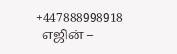+447888998918
  எஜின் –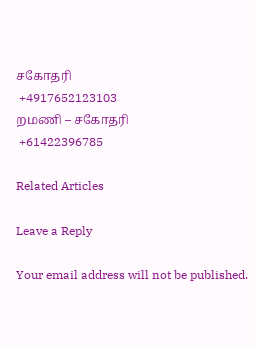சகோதரி
 +4917652123103
றமணி – சகோதரி
 +61422396785

Related Articles

Leave a Reply

Your email address will not be published.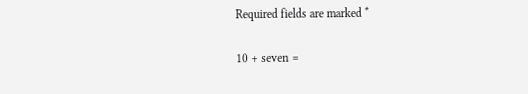Required fields are marked *

10 + seven =